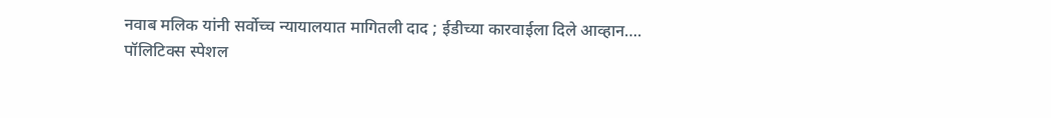नवाब मलिक यांनी सर्वोच्च न्यायालयात मागितली दाद ; ईडीच्या कारवाईला दिले आव्हान….
पॉलिटिक्स स्पेशल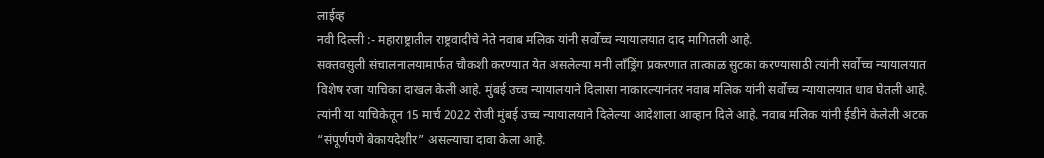लाईव्ह
नवी दिल्ली :- महाराष्ट्रातील राष्ट्रवादीचे नेते नवाब मलिक यांनी सर्वोच्च न्यायालयात दाद मागितली आहे.
सक्तवसुली संचालनालयामार्फत चौकशी करण्यात येत असलेल्या मनी लाँड्रिंग प्रकरणात तात्काळ सुटका करण्यासाठी त्यांनी सर्वोच्च न्यायालयात विशेष रजा याचिका दाखल केली आहे. मुंबई उच्च न्यायालयाने दिलासा नाकारल्यानंतर नवाब मलिक यांनी सर्वोच्च न्यायालयात धाव घेतली आहे. त्यांनी या याचिकेतून 15 मार्च 2022 रोजी मुंबई उच्च न्यायालयाने दिलेल्या आदेशाला आव्हान दिले आहे. नवाब मलिक यांनी ईडीने केलेली अटक “संपूर्णपणे बेकायदेशीर” असल्याचा दावा केला आहे.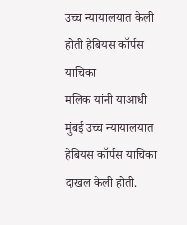उच्च न्यायालयात केली होती हेबियस कॉर्पस याचिका
मलिक यांनी याआधी मुंबई उच्च न्यायालयात हेबियस कॉर्पस याचिका दाखल केली होती.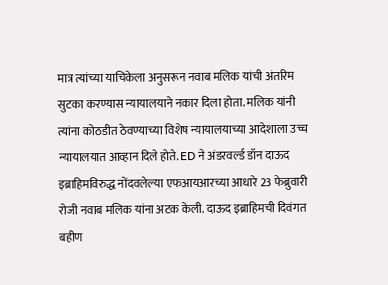मात्र त्यांच्या याचिकेला अनुसरून नवाब मलिक यांची अंतरिम सुटका करण्यास न्यायालयाने नकार दिला होता. मलिक यांनी त्यांना कोठडीत ठेवण्याच्या विशेष न्यायालयाच्या आदेशाला उच्च न्यायालयात आव्हान दिले होते. ED ने अंडरवर्ल्ड डॉन दाऊद इब्राहिमविरुद्ध नोंदवलेल्या एफआयआरच्या आधारे 23 फेब्रुवारी रोजी नवाब मलिक यांना अटक केली. दाऊद इब्राहिमची दिवंगत बहीण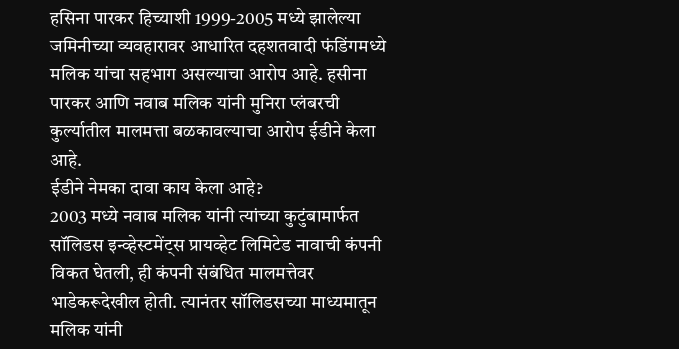हसिना पारकर हिच्याशी 1999-2005 मध्ये झालेल्या जमिनीच्या व्यवहारावर आधारित दहशतवादी फंडिंगमध्ये मलिक यांचा सहभाग असल्याचा आरोप आहे. हसीना पारकर आणि नवाब मलिक यांनी मुनिरा प्लंबरची कुर्ल्यातील मालमत्ता बळकावल्याचा आरोप ईडीने केला आहे.
ईडीने नेमका दावा काय केला आहे?
2003 मध्ये नवाब मलिक यांनी त्यांच्या कुटुंबामार्फत सॉलिडस इन्व्हेस्टमेंट्स प्रायव्हेट लिमिटेड नावाची कंपनी विकत घेतली, ही कंपनी संबंधित मालमत्तेवर भाडेकरूदेखील होती. त्यानंतर सॉलिडसच्या माध्यमातून मलिक यांनी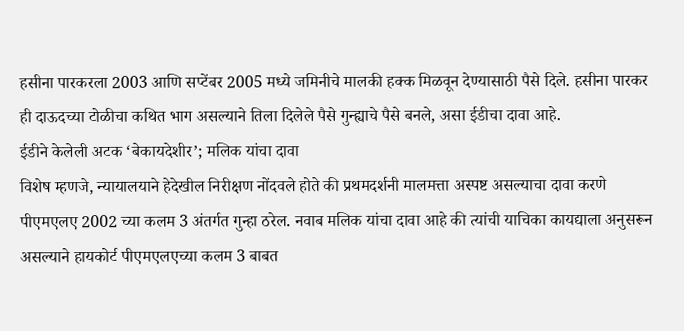हसीना पारकरला 2003 आणि सप्टेंबर 2005 मध्ये जमिनीचे मालकी हक्क मिळवून देण्यासाठी पैसे दिले. हसीना पारकर ही दाऊदच्या टोळीचा कथित भाग असल्याने तिला दिलेले पैसे गुन्ह्याचे पैसे बनले, असा ईडीचा दावा आहे.
ईडीने केलेली अटक ‘बेकायदेशीर’; मलिक यांचा दावा
विशेष म्हणजे, न्यायालयाने हेदेखील निरीक्षण नोंदवले होते की प्रथमदर्शनी मालमत्ता अस्पष्ट असल्याचा दावा करणे पीएमएलए 2002 च्या कलम 3 अंतर्गत गुन्हा ठरेल. नवाब मलिक यांचा दावा आहे की त्यांची याचिका कायद्याला अनुसरून असल्याने हायकोर्ट पीएमएलएच्या कलम 3 बाबत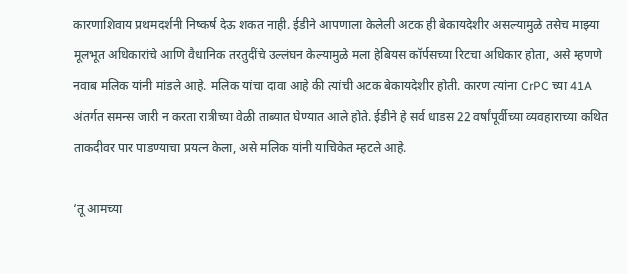कारणाशिवाय प्रथमदर्शनी निष्कर्ष देऊ शकत नाही. ईडीने आपणाला केलेली अटक ही बेकायदेशीर असल्यामुळे तसेच माझ्या मूलभूत अधिकारांचे आणि वैधानिक तरतुदींचे उल्लंघन केल्यामुळे मला हेबियस कॉर्पसच्या रिटचा अधिकार होता, असे म्हणणे नवाब मलिक यांनी मांडले आहे. मलिक यांचा दावा आहे की त्यांची अटक बेकायदेशीर होती. कारण त्यांना CrPC च्या 41A अंतर्गत समन्स जारी न करता रात्रीच्या वेळी ताब्यात घेण्यात आले होते. ईडीने हे सर्व धाडस 22 वर्षांपूर्वीच्या व्यवहाराच्या कथित ताकदीवर पार पाडण्याचा प्रयत्न केला, असे मलिक यांनी याचिकेत म्हटले आहे.

‘तू आमच्या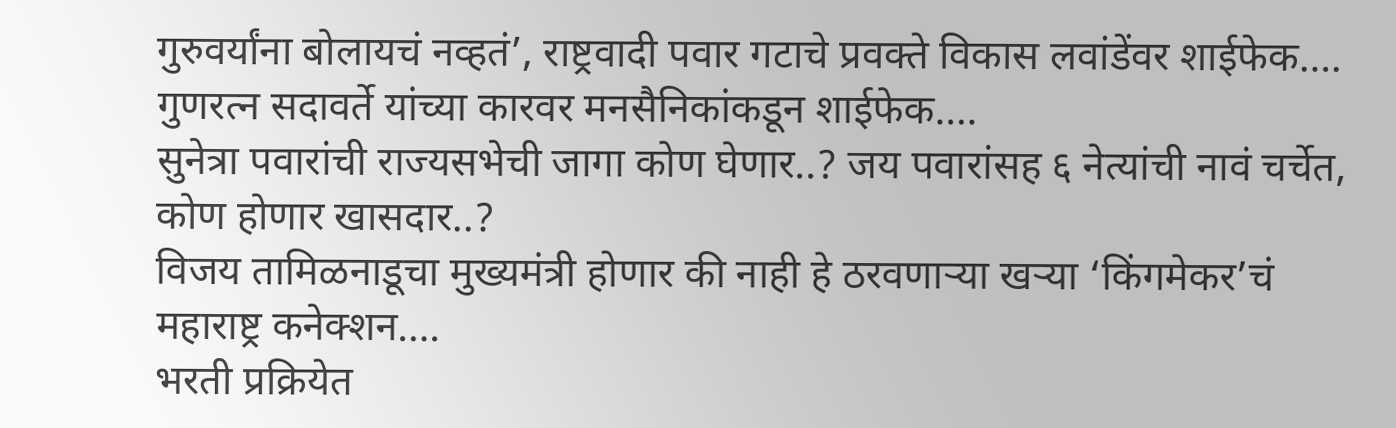गुरुवर्यांना बोलायचं नव्हतं’, राष्ट्रवादी पवार गटाचे प्रवक्ते विकास लवांडेंवर शाईफेक….
गुणरत्न सदावर्ते यांच्या कारवर मनसैनिकांकडून शाईफेक….
सुनेत्रा पवारांची राज्यसभेची जागा कोण घेणार..? जय पवारांसह ६ नेत्यांची नावं चर्चेत, कोण होणार खासदार..?
विजय तामिळनाडूचा मुख्यमंत्री होणार की नाही हे ठरवणाऱ्या खऱ्या ‘किंगमेकर’चं महाराष्ट्र कनेक्शन….
भरती प्रक्रियेत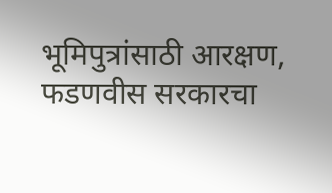भूमिपुत्रांसाठी आरक्षण, फडणवीस सरकारचा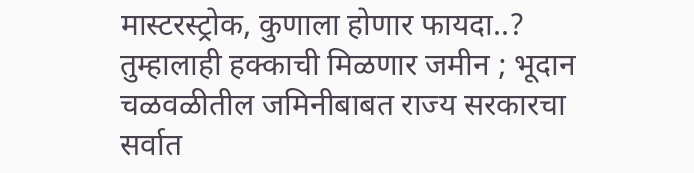मास्टरस्ट्रोक, कुणाला होणार फायदा..?
तुम्हालाही हक्काची मिळणार जमीन ; भूदान चळवळीतील जमिनीबाबत राज्य सरकारचा सर्वात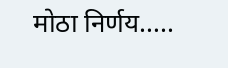मोठा निर्णय…..